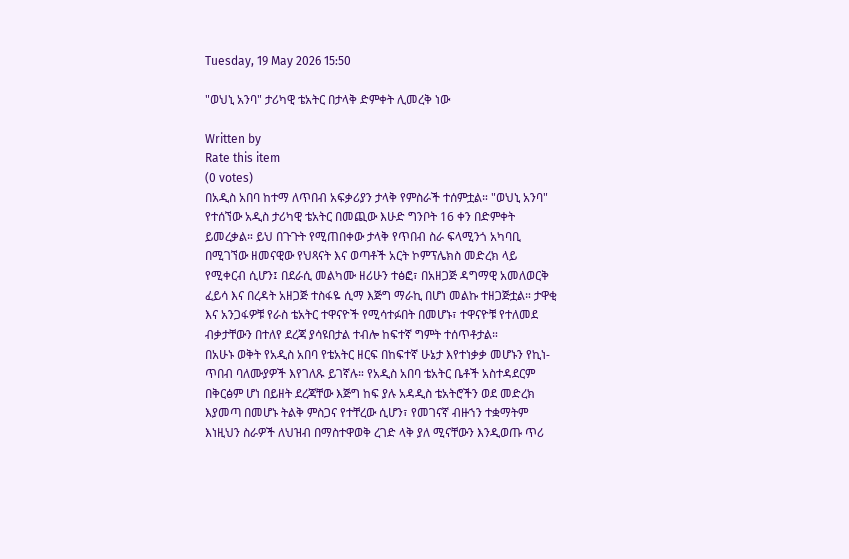Tuesday, 19 May 2026 15:50

"ወህኒ አንባ" ታሪካዊ ቴአትር በታላቅ ድምቀት ሊመረቅ ነው

Written by
Rate this item
(0 votes)
በአዲስ አበባ ከተማ ለጥበብ አፍቃሪያን ታላቅ የምስራች ተሰምቷል። "ወህኒ አንባ" የተሰኘው አዲስ ታሪካዊ ቴአትር በመጪው እሁድ ግንቦት 16 ቀን በድምቀት ይመረቃል። ይህ በጉጉት የሚጠበቀው ታላቅ የጥበብ ስራ ፍላሚንጎ አካባቢ በሚገኘው ዘመናዊው የህጻናት እና ወጣቶች አርት ኮምፕሌክስ መድረክ ላይ የሚቀርብ ሲሆን፤ በደራሲ መልካሙ ዘሪሁን ተፅፎ፣ በአዘጋጅ ዳግማዊ አመለወርቅ ፈይሳ እና በረዳት አዘጋጅ ተስፋዬ ሲማ እጅግ ማራኪ በሆነ መልኩ ተዘጋጅቷል። ታዋቂ እና አንጋፋዎቹ የራስ ቴአትር ተዋናዮች የሚሳተፉበት በመሆኑ፣ ተዋናዮቹ የተለመደ ብቃታቸውን በተለየ ደረጃ ያሳዩበታል ተብሎ ከፍተኛ ግምት ተሰጥቶታል።
በአሁኑ ወቅት የአዲስ አበባ የቴአትር ዘርፍ በከፍተኛ ሁኔታ እየተነቃቃ መሆኑን የኪነ-ጥበብ ባለሙያዎች እየገለጹ ይገኛሉ። የአዲስ አበባ ቴአትር ቤቶች አስተዳደርም በቅርፅም ሆነ በይዘት ደረጃቸው እጅግ ከፍ ያሉ አዳዲስ ቴአትሮችን ወደ መድረክ እያመጣ በመሆኑ ትልቅ ምስጋና የተቸረው ሲሆን፣ የመገናኛ ብዙኀን ተቋማትም እነዚህን ስራዎች ለህዝብ በማስተዋወቅ ረገድ ላቅ ያለ ሚናቸውን እንዲወጡ ጥሪ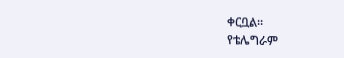ቀርቧል።
የቴሌግራም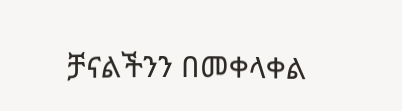ቻናልችንን በመቀላቀል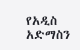የአዲስ አድማስን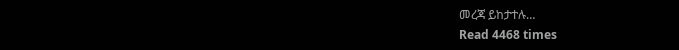መረጃ ይከታተሉ…
Read 4468 times